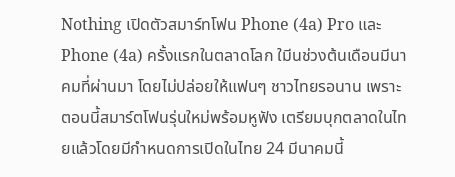Nothing เปิดตัวสมาร์ทโฟน Phone (4a) Pro และ Phone (4a) ครั้งแรกในตลาดโลก ใมีนช่วงต้นเดือนมีนาคมที่ผ่านมา โดยไม่ปล่อยให้แฟนๆ ชาวไทยรอนาน เพราะตอนนี้สมาร์ตโฟนรุ่นใหม่พร้อมหูฟัง เตรียมบุกตลาดในไทยแล้วโดยมีกำหนดการเปิดในไทย 24 มีนาคมนี้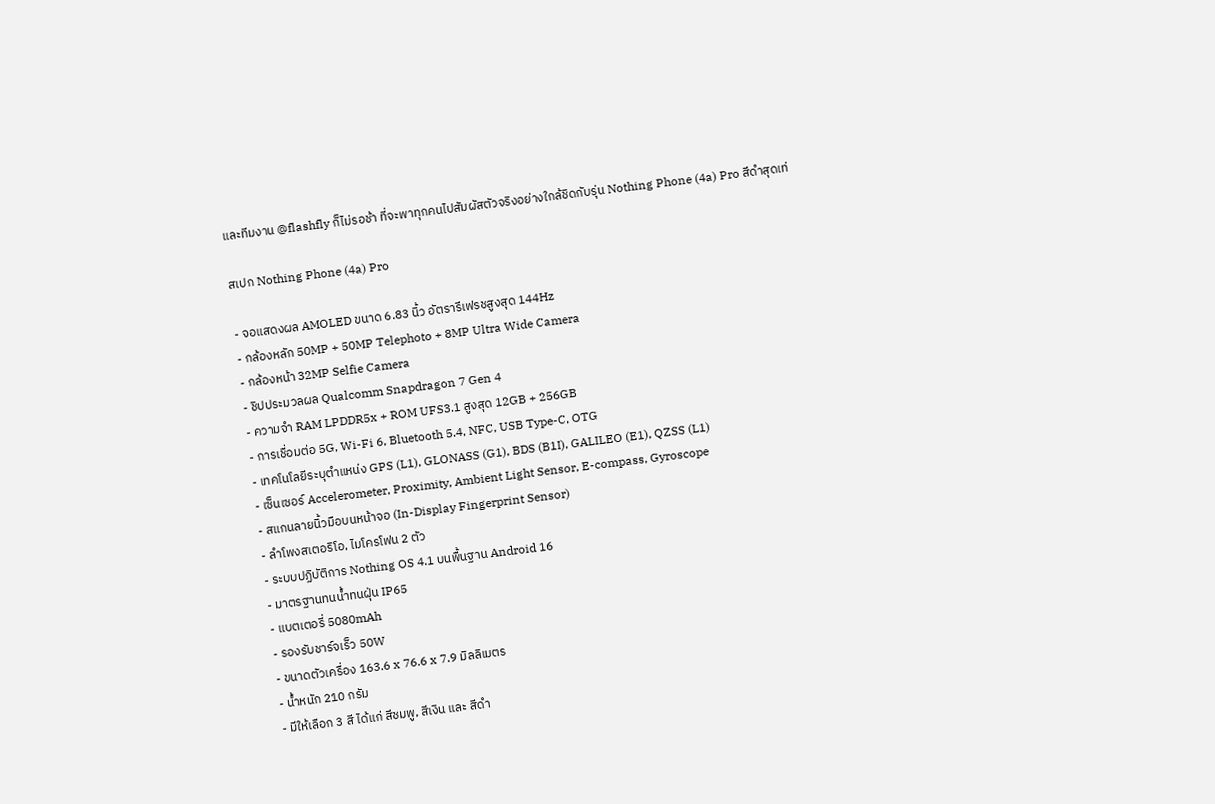และทีมงาน @flashfly ก็ไม่รอช้า ที่จะพาทุกคนไปสัมผัสตัวจริงอย่างใกล้ชิดกับรุ่น Nothing Phone (4a) Pro สีดำสุดเท่

สเปก Nothing Phone (4a) Pro

- จอแสดงผล AMOLED ขนาด 6.83 นิ้ว อัตรารีเฟรชสูงสุด 144Hz
- กล้องหลัก 50MP + 50MP Telephoto + 8MP Ultra Wide Camera
- กล้องหน้า 32MP Selfie Camera
- ชิปประมวลผล Qualcomm Snapdragon 7 Gen 4
- ความจำ RAM LPDDR5x + ROM UFS3.1 สูงสุด 12GB + 256GB
- การเชื่อมต่อ 5G, Wi-Fi 6, Bluetooth 5.4, NFC, USB Type-C, OTG
- เทคโนโลยีระบุตำแหน่ง GPS (L1), GLONASS (G1), BDS (B1I), GALILEO (E1), QZSS (L1)
- เซ็นเซอร์ Accelerometer, Proximity, Ambient Light Sensor, E-compass, Gyroscope
- สแกนลายนิ้วมือบนหน้าจอ (In-Display Fingerprint Sensor)
- ลำโพงสเตอริโอ, ไมโครโฟน 2 ตัว
- ระบบปฏิบัติการ Nothing OS 4.1 บนพื้นฐาน Android 16
- มาตรฐานทนน้ำทนฝุ่น IP65
- แบตเตอรี่ 5080mAh
- รองรับชาร์จเร็ว 50W
- ขนาดตัวเครื่อง 163.6 x 76.6 x 7.9 มิลลิเมตร
- น้ำหนัก 210 กรัม
- มีให้เลือก 3 สี ได้แก่ สีชมพู, สีเงิน และ สีดำ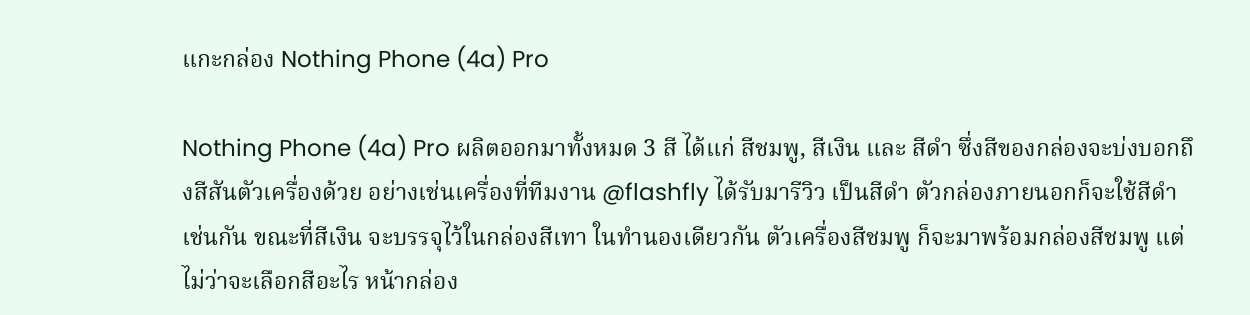แกะกล่อง Nothing Phone (4a) Pro

Nothing Phone (4a) Pro ผลิตออกมาทั้งหมด 3 สี ได้แก่ สีชมพู, สีเงิน และ สีดำ ซึ่งสีของกล่องจะบ่งบอกถึงสีสันตัวเครื่องด้วย อย่างเช่นเครื่องที่ทีมงาน @flashfly ได้รับมารีวิว เป็นสีดำ ตัวกล่องภายนอกก็จะใช้สีดำเช่นกัน ขณะที่สีเงิน จะบรรจุไว้ในกล่องสีเทา ในทำนองเดียวกัน ตัวเครื่องสีชมพู ก็จะมาพร้อมกล่องสีชมพู แต่ไม่ว่าจะเลือกสีอะไร หน้ากล่อง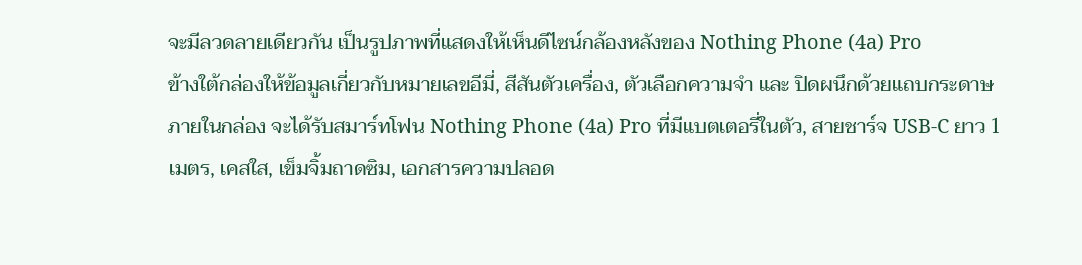จะมีลวดลายเดียวกัน เป็นรูปภาพที่แสดงให้เห็นดีไซน์กล้องหลังของ Nothing Phone (4a) Pro
ข้างใต้กล่องให้ข้อมูลเกี่ยวกับหมายเลขอีมี่, สีสันตัวเครื่อง, ตัวเลือกความจำ และ ปิดผนึกด้วยแถบกระดาษ ภายในกล่อง จะได้รับสมาร์ทโฟน Nothing Phone (4a) Pro ที่มีแบตเตอรี่ในตัว, สายชาร์จ USB-C ยาว 1 เมตร, เคสใส, เข็มจิ้มถาดซิม, เอกสารความปลอด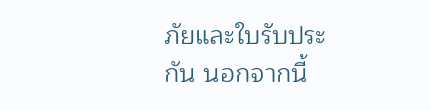ภัยและใบรับประกัน นอกจากนี้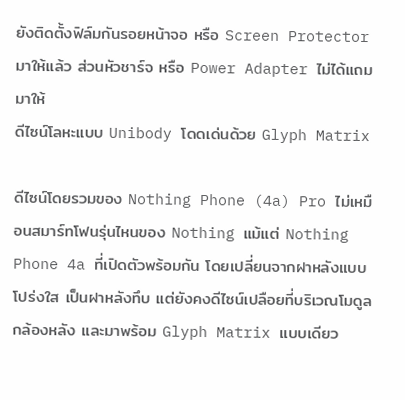ยังติดตั้งฟิล์มกันรอยหน้าจอ หรือ Screen Protector มาให้แล้ว ส่วนหัวชาร์จ หรือ Power Adapter ไม่ได้แถมมาให้
ดีไซน์โลหะแบบ Unibody โดดเด่นด้วย Glyph Matrix

ดีไซน์โดยรวมของ Nothing Phone (4a) Pro ไม่เหมือนสมาร์ทโฟนรุ่นไหนของ Nothing แม้แต่ Nothing Phone 4a ที่เปิดตัวพร้อมกัน โดยเปลี่ยนจากฝาหลังแบบโปร่งใส เป็นฝาหลังทึบ แต่ยังคงดีไซน์เปลือยที่บริเวณโมดูลกล้องหลัง และมาพร้อม Glyph Matrix แบบเดียว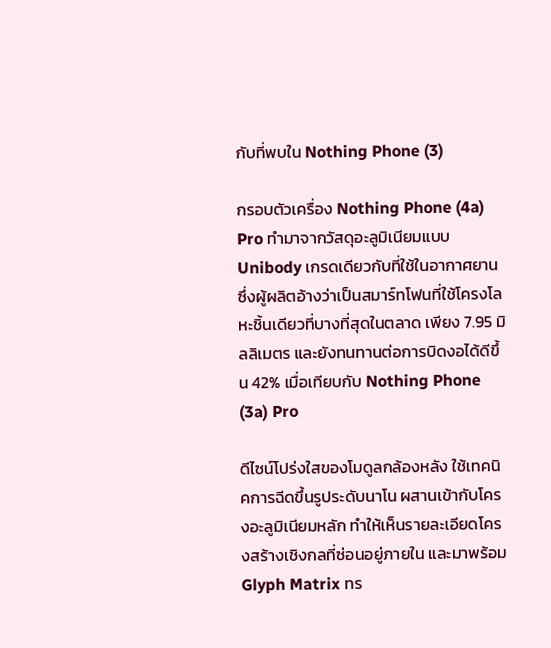กับที่พบใน Nothing Phone (3)

กรอบตัวเครื่อง Nothing Phone (4a) Pro ทำมาจากวัสดุอะลูมิเนียมแบบ Unibody เกรดเดียวกับที่ใช้ในอากาศยาน ซึ่งผู้ผลิตอ้างว่าเป็นสมาร์ทโฟนที่ใช้โครงโลหะชิ้นเดียวที่บางที่สุดในตลาด เพียง 7.95 มิลลิเมตร และยังทนทานต่อการบิดงอได้ดีขึ้น 42% เมื่อเทียบกับ Nothing Phone (3a) Pro

ดีไซน์โปร่งใสของโมดูลกล้องหลัง ใช้เทคนิคการฉีดขึ้นรูประดับนาโน ผสานเข้ากับโครงอะลูมิเนียมหลัก ทำให้เห็นรายละเอียดโครงสร้างเชิงกลที่ซ่อนอยู่ภายใน และมาพร้อม Glyph Matrix ทร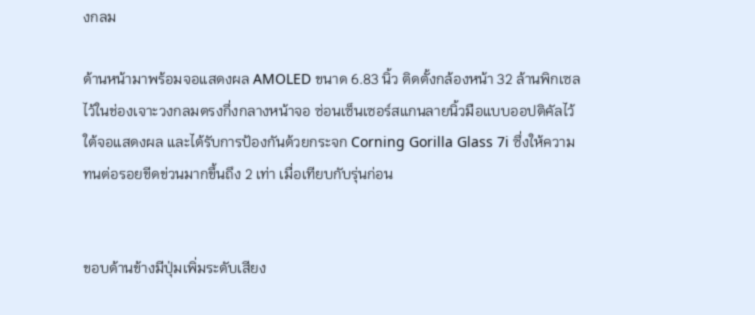งกลม

ด้านหน้ามาพร้อมจอแสดงผล AMOLED ขนาด 6.83 นิ้ว ติดตั้งกล้องหน้า 32 ล้านพิกเซล ไว้ในช่องเจาะวงกลมตรงกึ่งกลางหน้าจอ ซ่อนเซ็นเซอร์สแกนลายนิ้วมือแบบออปติคัลไว้ใต้จอแสดงผล และได้รับการป้องกันด้วยกระจก Corning Gorilla Glass 7i ซึ่งให้ความทนต่อรอยขีดข่วนมากขึ้นถึง 2 เท่า เมื่อเทียบกับรุ่นก่อน


ขอบด้านข้างมีปุ่มเพิ่มระดับเสียง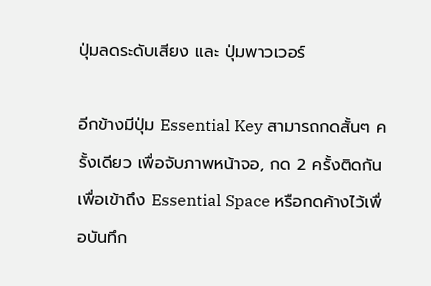ปุ่มลดระดับเสียง และ ปุ่มพาวเวอร์

อีกข้างมีปุ่ม Essential Key สามารถกดสั้นๆ ครั้งเดียว เพื่อจับภาพหน้าจอ, กด 2 ครั้งติดกัน เพื่อเข้าถึง Essential Space หรือกดค้างไว้เพื่อบันทึก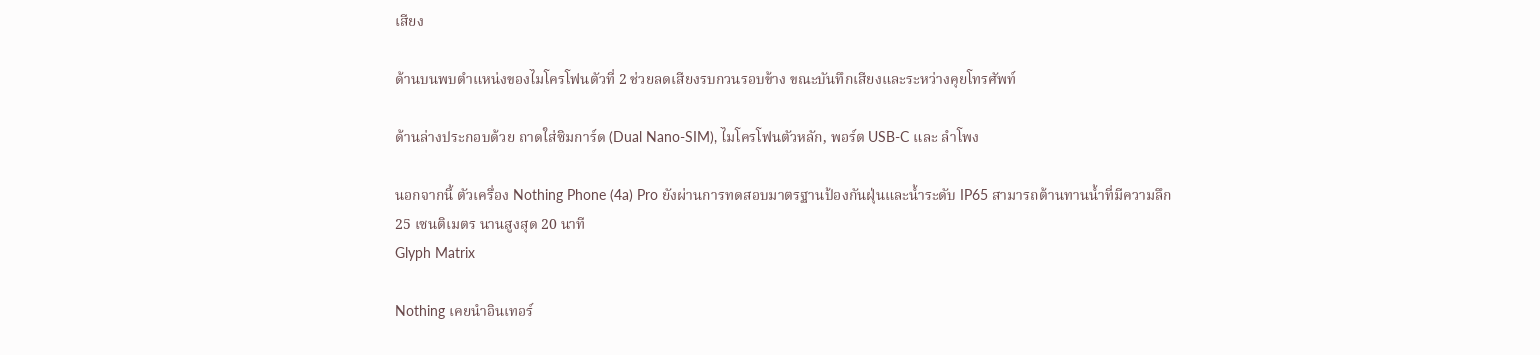เสียง

ด้านบนพบตำแหน่งของไมโครโฟนตัวที่ 2 ช่วยลดเสียงรบกวนรอบข้าง ขณะบันทึกเสียงและระหว่างคุยโทรศัพท์

ด้านล่างประกอบด้วย ถาดใส่ซิมการ์ด (Dual Nano-SIM), ไมโครโฟนตัวหลัก, พอร์ต USB-C และ ลำโพง

นอกจากนี้ ตัวเครื่อง Nothing Phone (4a) Pro ยังผ่านการทดสอบมาตรฐานป้องกันฝุ่นและน้ำระดับ IP65 สามารถต้านทานน้ำที่มีความลึก 25 เซนติเมตร นานสูงสุด 20 นาที
Glyph Matrix

Nothing เคยนำอินเทอร์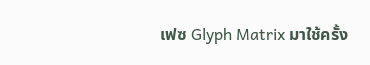เฟซ Glyph Matrix มาใช้ครั้ง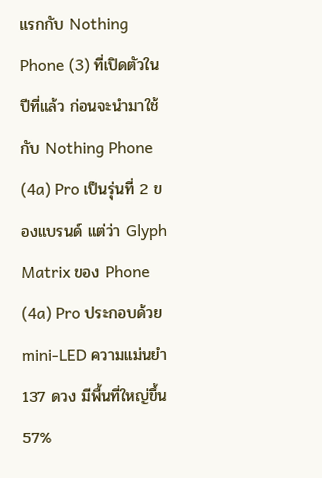แรกกับ Nothing Phone (3) ที่เปิดตัวในปีที่แล้ว ก่อนจะนำมาใช้กับ Nothing Phone (4a) Pro เป็นรุ่นที่ 2 ของแบรนด์ แต่ว่า Glyph Matrix ของ Phone (4a) Pro ประกอบด้วย mini-LED ความแม่นยำ 137 ดวง มีพื้นที่ใหญ่ขึ้น 57%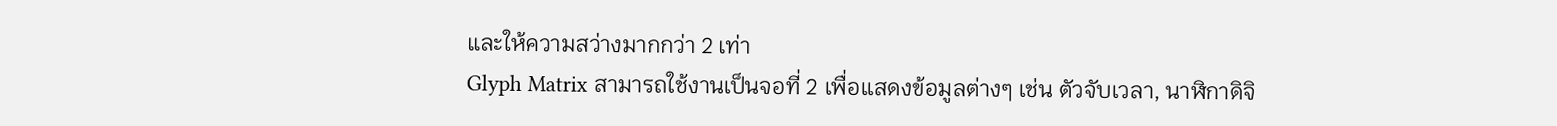และให้ความสว่างมากกว่า 2 เท่า
Glyph Matrix สามารถใช้งานเป็นจอที่ 2 เพื่อแสดงข้อมูลต่างๆ เช่น ตัวจับเวลา, นาฬิกาดิจิ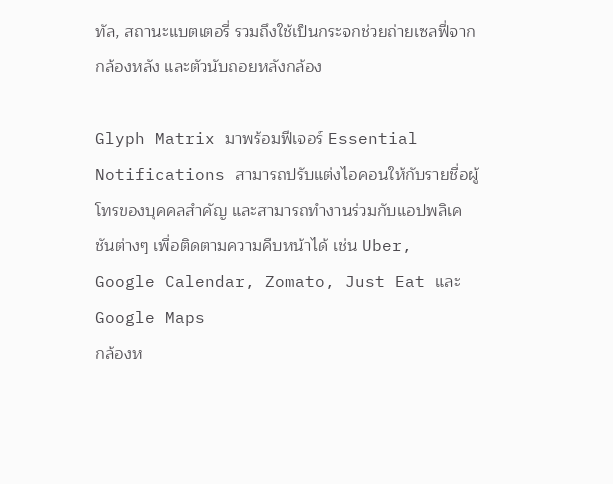ทัล, สถานะแบตเตอรี่ รวมถึงใช้เป็นกระจกช่วยถ่ายเซลฟี่จากกล้องหลัง และตัวนับถอยหลังกล้อง

Glyph Matrix มาพร้อมฟีเจอร์ Essential Notifications สามารถปรับแต่งไอคอนให้กับรายชื่อผู้โทรของบุคคลสำคัญ และสามารถทำงานร่วมกับแอปพลิเคชันต่างๆ เพื่อติดตามความคืบหน้าได้ เช่น Uber, Google Calendar, Zomato, Just Eat และ Google Maps
กล้องห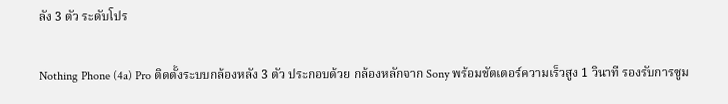ลัง 3 ตัว ระดับโปร

Nothing Phone (4a) Pro ติดตั้งระบบกล้องหลัง 3 ตัว ประกอบด้วย กล้องหลักจาก Sony พร้อมชัตเตอร์ความเร็วสูง 1 วินาที รองรับการซูม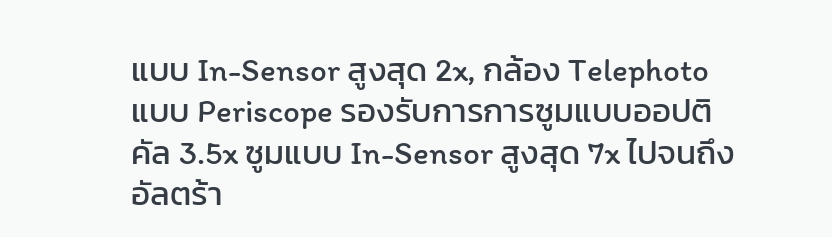แบบ In-Sensor สูงสุด 2x, กล้อง Telephoto แบบ Periscope รองรับการการซูมแบบออปติคัล 3.5x ซูมแบบ In-Sensor สูงสุด 7x ไปจนถึงอัลตร้า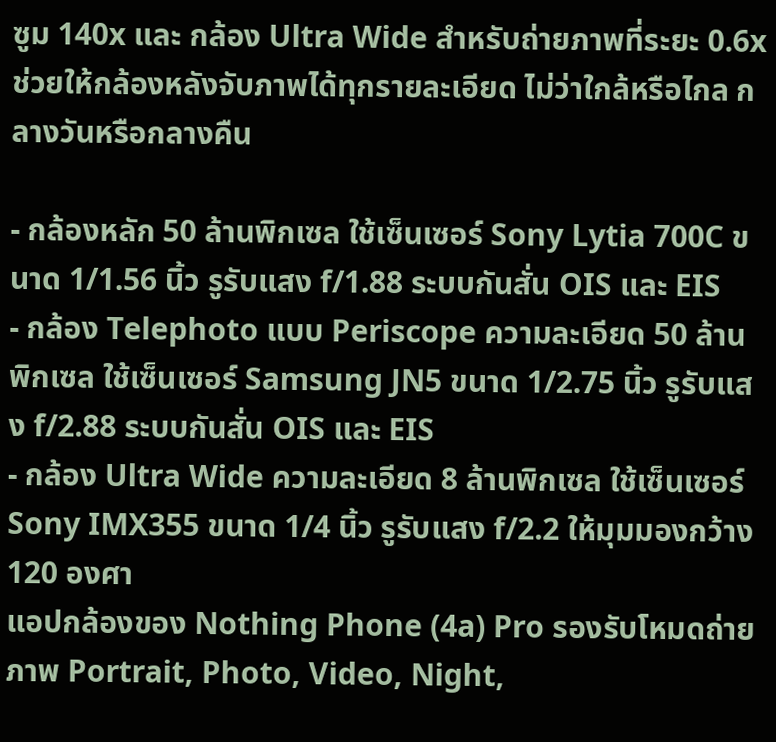ซูม 140x และ กล้อง Ultra Wide สำหรับถ่ายภาพที่ระยะ 0.6x ช่วยให้กล้องหลังจับภาพได้ทุกรายละเอียด ไม่ว่าใกล้หรือไกล กลางวันหรือกลางคืน

- กล้องหลัก 50 ล้านพิกเซล ใช้เซ็นเซอร์ Sony Lytia 700C ขนาด 1/1.56 นิ้ว รูรับแสง f/1.88 ระบบกันสั่น OIS และ EIS
- กล้อง Telephoto แบบ Periscope ความละเอียด 50 ล้านพิกเซล ใช้เซ็นเซอร์ Samsung JN5 ขนาด 1/2.75 นิ้ว รูรับแสง f/2.88 ระบบกันสั่น OIS และ EIS
- กล้อง Ultra Wide ความละเอียด 8 ล้านพิกเซล ใช้เซ็นเซอร์ Sony IMX355 ขนาด 1/4 นิ้ว รูรับแสง f/2.2 ให้มุมมองกว้าง 120 องศา
แอปกล้องของ Nothing Phone (4a) Pro รองรับโหมดถ่ายภาพ Portrait, Photo, Video, Night,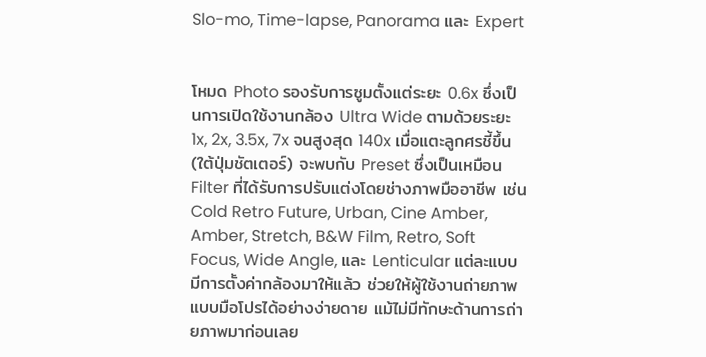Slo-mo, Time-lapse, Panorama และ Expert


โหมด Photo รองรับการซูมตั้งแต่ระยะ 0.6x ซึ่งเป็นการเปิดใช้งานกล้อง Ultra Wide ตามด้วยระยะ 1x, 2x, 3.5x, 7x จนสูงสุด 140x เมื่อแตะลูกศรชี้ขึ้น (ใต้ปุ่มชัตเตอร์) จะพบกับ Preset ซึ่งเป็นเหมือน Filter ที่ได้รับการปรับแต่งโดยช่างภาพมืออาชีพ เช่น Cold Retro Future, Urban, Cine Amber, Amber, Stretch, B&W Film, Retro, Soft Focus, Wide Angle, และ Lenticular แต่ละแบบมีการตั้งค่ากล้องมาให้แล้ว ช่วยให้ผู้ใช้งานถ่ายภาพแบบมือโปรได้อย่างง่ายดาย แม้ไม่มีทักษะด้านการถ่ายภาพมาก่อนเลย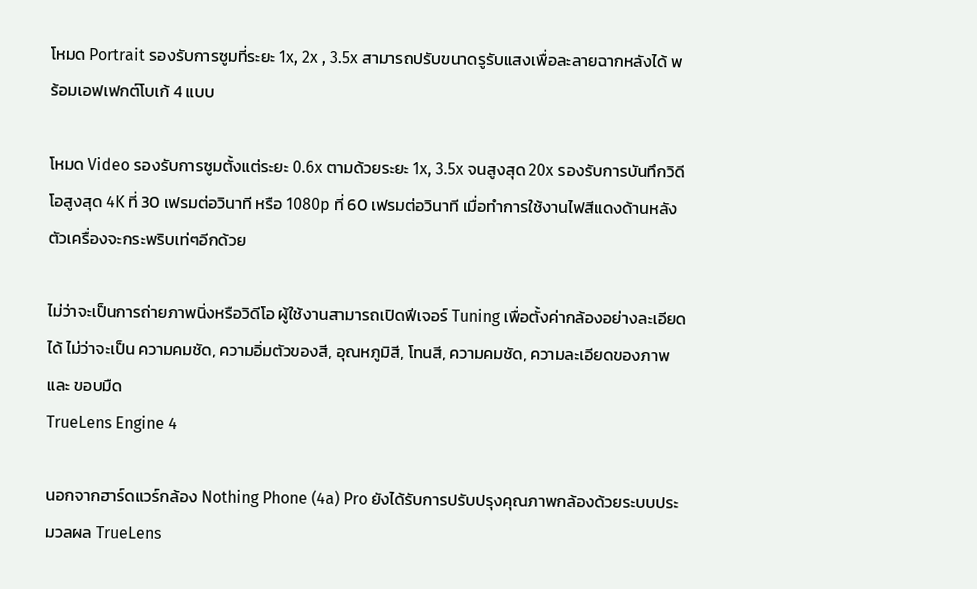โหมด Portrait รองรับการซูมที่ระยะ 1x, 2x , 3.5x สามารถปรับขนาดรูรับแสงเพื่อละลายฉากหลังได้ พร้อมเอฟเฟกต์โบเก้ 4 แบบ

โหมด Video รองรับการซูมตั้งแต่ระยะ 0.6x ตามด้วยระยะ 1x, 3.5x จนสูงสุด 20x รองรับการบันทึกวิดีโอสูงสุด 4K ที่ 30 เฟรมต่อวินาที หรือ 1080p ที่ 60 เฟรมต่อวินาที เมื่อทำการใช้งานไฟสีแดงด้านหลังตัวเครื่องจะกระพริบเท่ๆอีกด้วย

ไม่ว่าจะเป็นการถ่ายภาพนิ่งหรือวิดีโอ ผู้ใช้งานสามารถเปิดฟีเจอร์ Tuning เพื่อตั้งค่ากล้องอย่างละเอียดได้ ไม่ว่าจะเป็น ความคมชัด, ความอิ่มตัวของสี, อุณหภูมิสี, โทนสี, ความคมชัด, ความละเอียดของภาพ และ ขอบมืด
TrueLens Engine 4

นอกจากฮาร์ดแวร์กล้อง Nothing Phone (4a) Pro ยังได้รับการปรับปรุงคุณภาพกล้องด้วยระบบประมวลผล TrueLens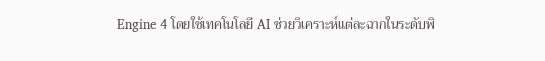Engine 4 โดยใช้เทคโนโลยี AI ช่วยวิเคราะห์แต่ละฉากในระดับพิ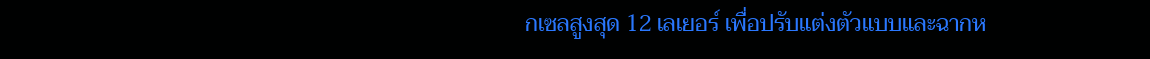กเซลสูงสุด 12 เลเยอร์ เพื่อปรับแต่งตัวแบบและฉากห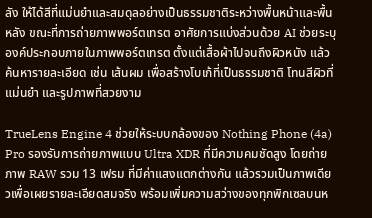ลัง ให้ได้สีที่แม่นยำและสมดุลอย่างเป็นธรรมชาติระหว่างพื้นหน้าและพื้นหลัง ขณะที่การถ่ายภาพพอร์ตเทรต อาศัยการแบ่งส่วนด้วย AI ช่วยระบุองค์ประกอบภายในภาพพอร์ตเทรต ตั้งแต่เสื้อผ้าไปจนถึงผิวหนัง แล้วค้นหารายละเอียด เช่น เส้นผม เพื่อสร้างโบเก้ที่เป็นธรรมชาติ โทนสีผิวที่แม่นยำ และรูปภาพที่สวยงาม

TrueLens Engine 4 ช่วยให้ระบบกล้องของ Nothing Phone (4a) Pro รองรับการถ่ายภาพแบบ Ultra XDR ที่มีความคมชัดสูง โดยถ่ายภาพ RAW รวม 13 เฟรม ที่มีค่าแสงแตกต่างกัน แล้วรวมเป็นภาพเดียวเพื่อเผยรายละเอียดสมจริง พร้อมเพิ่มความสว่างของทุกพิกเซลบนห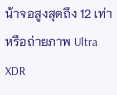น้าจอสูงสุดถึง 12 เท่า หรือถ่ายภาพ Ultra XDR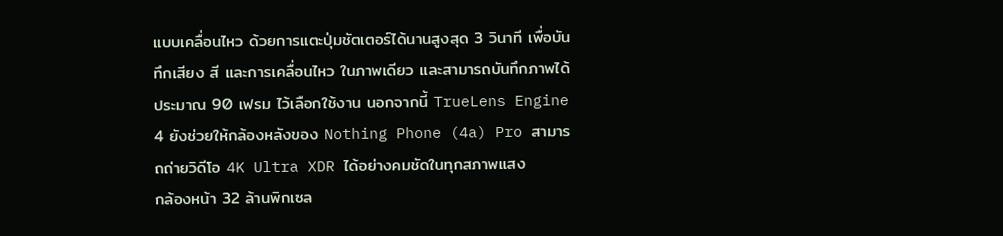แบบเคลื่อนไหว ด้วยการแตะปุ่มชัตเตอร์ได้นานสูงสุด 3 วินาที เพื่อบันทึกเสียง สี และการเคลื่อนไหว ในภาพเดียว และสามารถบันทึกภาพได้ประมาณ 90 เฟรม ไว้เลือกใช้งาน นอกจากนี้ TrueLens Engine 4 ยังช่วยให้กล้องหลังของ Nothing Phone (4a) Pro สามารถถ่ายวิดีโอ 4K Ultra XDR ได้อย่างคมชัดในทุกสภาพแสง
กล้องหน้า 32 ล้านพิกเซล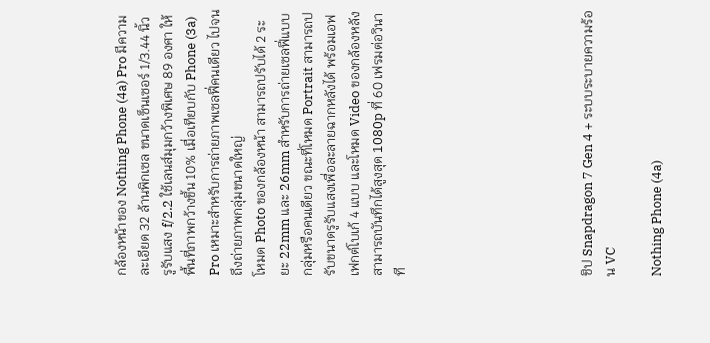กล้องหน้าของ Nothing Phone (4a) Pro มีความละเอียด 32 ล้านพิกเซล ขนาดเซ็นเซอร์ 1/3.44 นิ้ว รูรับแสง f/2.2 ใช้เลนส์มุมกว้างพิเศษ 89 องศา ให้พื้นที่ภาพกว้างขึ้น 10% เมื่อเทียบกับ Phone (3a) Pro เหมาะสำหรับการถ่ายภาพเซลฟี่คนเดียว ไปจนถึงถ่ายภาพกลุ่มขนาดใหญ่
โหมด Photo ของกล้องหน้า สามารถปรับได้ 2 ระยะ 22mm และ 26mm สำหรับการถ่ายเซลฟี่แบบกลุ่มหรือคนเดียว ขณะที่โหมด Portrait สามารถปรับขนาดรูรับแสงเพื่อละลายฉากหลังได้ พร้อมเอฟเฟกต์โบเก้ 4 แบบ และโหมด Video ของกล้องหลัง สามารถบันทึกได้สูงสุด 1080p ที่ 60 เฟรมต่อวินาที







ชิป Snapdragon 7 Gen 4 + ระบบระบายความร้อน VC

Nothing Phone (4a)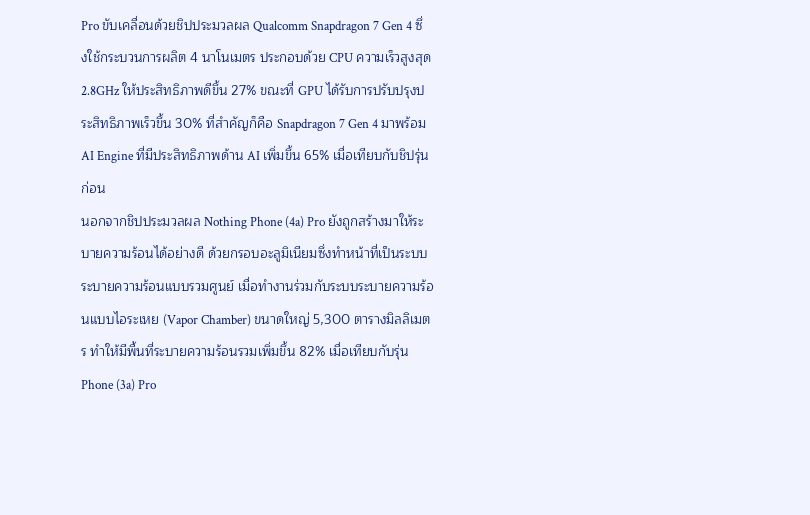Pro ขับเคลื่อนด้วยชิปประมวลผล Qualcomm Snapdragon 7 Gen 4 ซึ่งใช้กระบวนการผลิต 4 นาโนเมตร ประกอบด้วย CPU ความเร็วสูงสุด 2.8GHz ให้ประสิทธิภาพดีขึ้น 27% ขณะที่ GPU ได้รับการปรับปรุงประสิทธิภาพเร็วขึ้น 30% ที่สำคัญก็คือ Snapdragon 7 Gen 4 มาพร้อม AI Engine ที่มีประสิทธิภาพด้าน AI เพิ่มขึ้น 65% เมื่อเทียบกับชิปรุ่นก่อน
นอกจากชิปประมวลผล Nothing Phone (4a) Pro ยังถูกสร้างมาให้ระบายความร้อนได้อย่างดี ด้วยกรอบอะลูมิเนียมซึ่งทำหน้าที่เป็นระบบระบายความร้อนแบบรวมศูนย์ เมื่อทำงานร่วมกับระบบระบายความร้อนแบบไอระเหย (Vapor Chamber) ขนาดใหญ่ 5,300 ตารางมิลลิเมตร ทำให้มีพื้นที่ระบายความร้อนรวมเพิ่มขึ้น 82% เมื่อเทียบกับรุ่น Phone (3a) Pro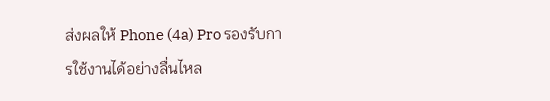ส่งผลให้ Phone (4a) Pro รองรับการใช้งานได้อย่างลื่นไหล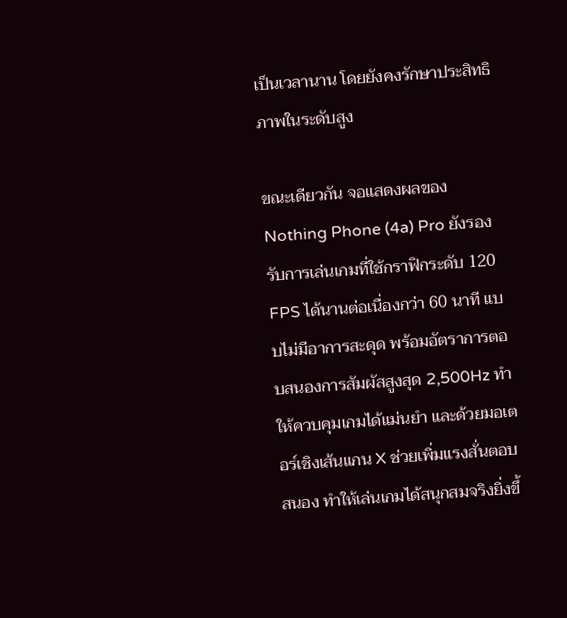เป็นเวลานาน โดยยังคงรักษาประสิทธิภาพในระดับสูง

ขณะเดียวกัน จอแสดงผลของ Nothing Phone (4a) Pro ยังรองรับการเล่นเกมที่ใช้กราฟิกระดับ 120 FPS ได้นานต่อเนื่องกว่า 60 นาที แบบไม่มีอาการสะดุด พร้อมอัตราการตอบสนองการสัมผัสสูงสุด 2,500Hz ทำให้ควบคุมเกมได้แม่นยำ และด้วยมอเตอร์เชิงเส้นแกน X ช่วยเพิ่มแรงสั่นตอบสนอง ทำให้เล่นเกมได้สนุกสมจริงยิ่งขึ้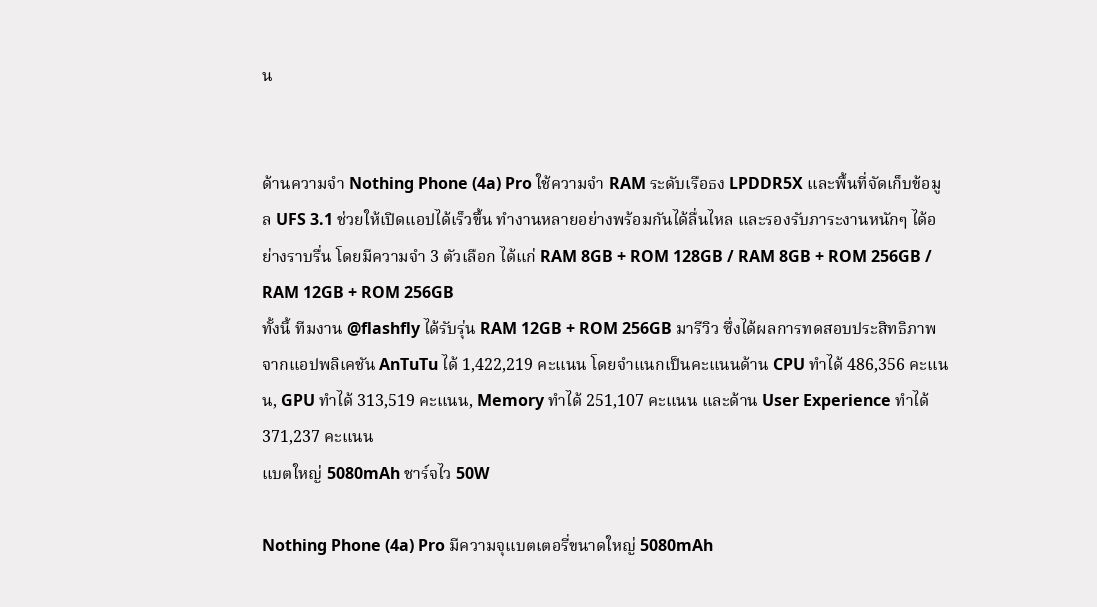น


ด้านความจำ Nothing Phone (4a) Pro ใช้ความจำ RAM ระดับเรือธง LPDDR5X และพื้นที่จัดเก็บข้อมูล UFS 3.1 ช่วยให้เปิดแอปได้เร็วขึ้น ทำงานหลายอย่างพร้อมกันได้ลื่นไหล และรองรับภาระงานหนักๆ ได้อย่างราบรื่น โดยมีความจำ 3 ตัวเลือก ได้แก่ RAM 8GB + ROM 128GB / RAM 8GB + ROM 256GB / RAM 12GB + ROM 256GB
ทั้งนี้ ทีมงาน @flashfly ได้รับรุ่น RAM 12GB + ROM 256GB มารีวิว ซึ่งได้ผลการทดสอบประสิทธิภาพจากแอปพลิเคชัน AnTuTu ได้ 1,422,219 คะแนน โดยจำแนกเป็นคะแนนด้าน CPU ทำได้ 486,356 คะแนน, GPU ทำได้ 313,519 คะแนน, Memory ทำได้ 251,107 คะแนน และด้าน User Experience ทำได้ 371,237 คะแนน
แบตใหญ่ 5080mAh ชาร์จไว 50W

Nothing Phone (4a) Pro มีความจุแบตเตอรี่ขนาดใหญ่ 5080mAh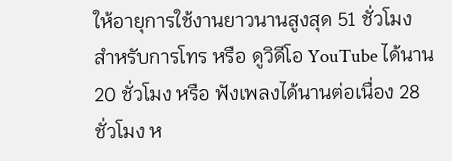ให้อายุการใช้งานยาวนานสูงสุด 51 ชั่วโมง สำหรับการโทร หรือ ดูวิดีโอ YouTube ได้นาน 20 ชั่วโมง หรือ ฟังเพลงได้นานต่อเนื่อง 28 ชั่วโมง ห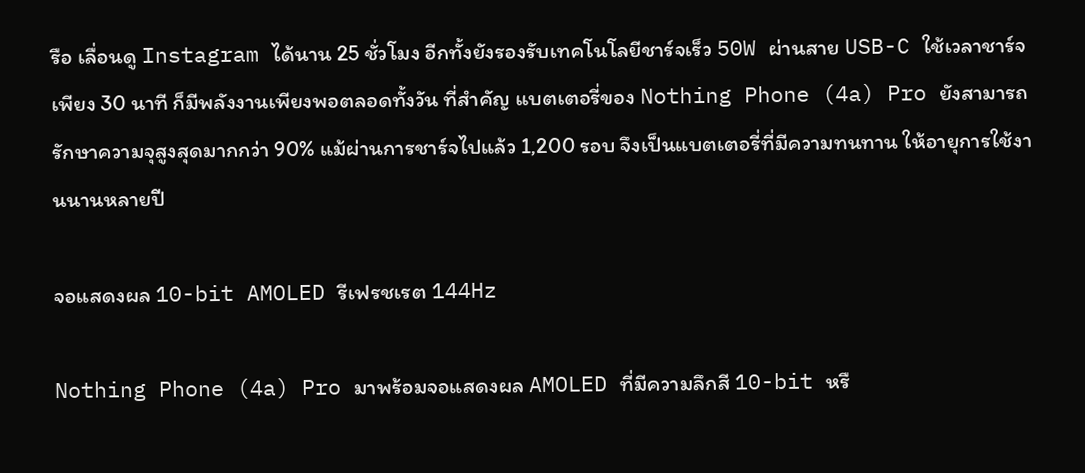รือ เลื่อนดู Instagram ได้นาน 25 ชั่วโมง อีกทั้งยังรองรับเทคโนโลยีชาร์จเร็ว 50W ผ่านสาย USB-C ใช้เวลาชาร์จเพียง 30 นาที ก็มีพลังงานเพียงพอตลอดทั้งวัน ที่สำคัญ แบตเตอรี่ของ Nothing Phone (4a) Pro ยังสามารถรักษาความจุสูงสุดมากกว่า 90% แม้ผ่านการชาร์จไปแล้ว 1,200 รอบ จึงเป็นแบตเตอรี่ที่มีความทนทาน ให้อายุการใช้งานนานหลายปี

จอแสดงผล 10-bit AMOLED รีเฟรชเรต 144Hz

Nothing Phone (4a) Pro มาพร้อมจอแสดงผล AMOLED ที่มีความลึกสี 10-bit หรื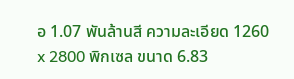อ 1.07 พันล้านสี ความละเอียด 1260 x 2800 พิกเซล ขนาด 6.83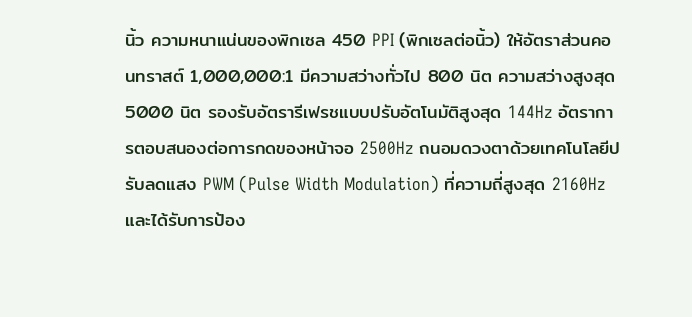นิ้ว ความหนาแน่นของพิกเซล 450 PPI (พิกเซลต่อนิ้ว) ให้อัตราส่วนคอนทราสต์ 1,000,000:1 มีความสว่างทั่วไป 800 นิต ความสว่างสูงสุด 5000 นิต รองรับอัตรารีเฟรชแบบปรับอัตโนมัติสูงสุด 144Hz อัตราการตอบสนองต่อการกดของหน้าจอ 2500Hz ถนอมดวงตาด้วยเทคโนโลยีปรับลดแสง PWM (Pulse Width Modulation) ที่ความถี่สูงสุด 2160Hz และได้รับการป้อง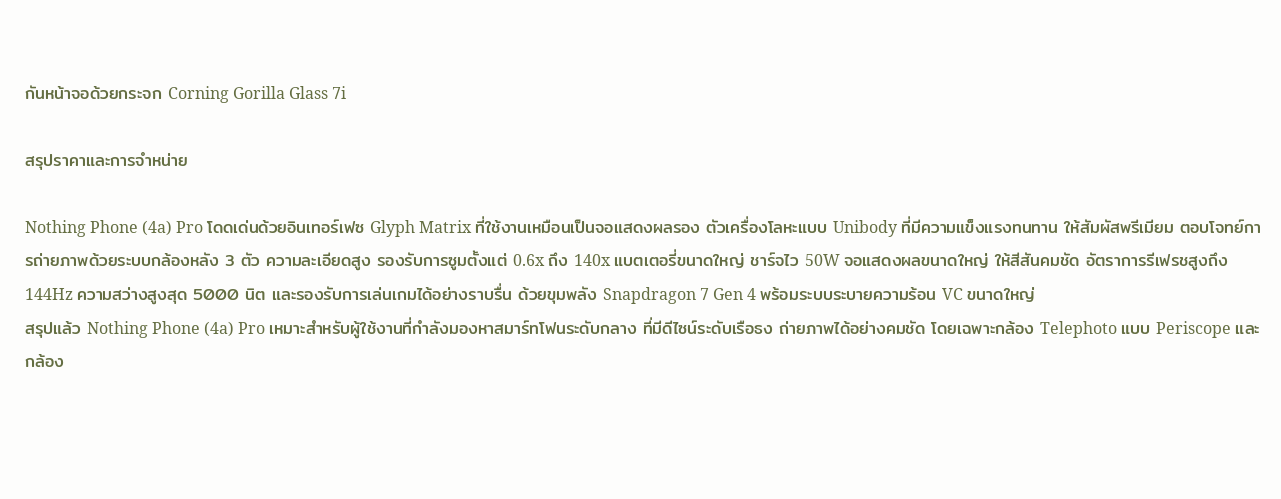กันหน้าจอด้วยกระจก Corning Gorilla Glass 7i

สรุปราคาและการจำหน่าย

Nothing Phone (4a) Pro โดดเด่นด้วยอินเทอร์เฟซ Glyph Matrix ที่ใช้งานเหมือนเป็นจอแสดงผลรอง ตัวเครื่องโลหะแบบ Unibody ที่มีความแข็งแรงทนทาน ให้สัมผัสพรีเมียม ตอบโจทย์การถ่ายภาพด้วยระบบกล้องหลัง 3 ตัว ความละเอียดสูง รองรับการซูมตั้งแต่ 0.6x ถึง 140x แบตเตอรี่ขนาดใหญ่ ชาร์จไว 50W จอแสดงผลขนาดใหญ่ ให้สีสันคมชัด อัตราการรีเฟรชสูงถึง 144Hz ความสว่างสูงสุด 5000 นิต และรองรับการเล่นเกมได้อย่างราบรื่น ด้วยขุมพลัง Snapdragon 7 Gen 4 พร้อมระบบระบายความร้อน VC ขนาดใหญ่
สรุปแล้ว Nothing Phone (4a) Pro เหมาะสำหรับผู้ใช้งานที่กำลังมองหาสมาร์ทโฟนระดับกลาง ที่มีดีไซน์ระดับเรือธง ถ่ายภาพได้อย่างคมชัด โดยเฉพาะกล้อง Telephoto แบบ Periscope และกล้อง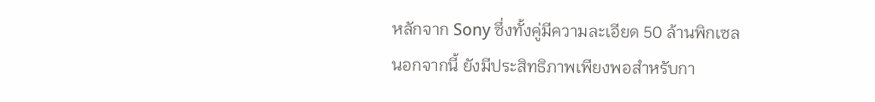หลักจาก Sony ซึ่งทั้งคู่มีความละเอียด 50 ล้านพิกเซล นอกจากนี้ ยังมีประสิทธิภาพเพียงพอสำหรับกา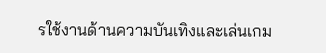รใช้งานด้านความบันเทิงและเล่นเกม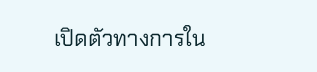เปิดตัวทางการใน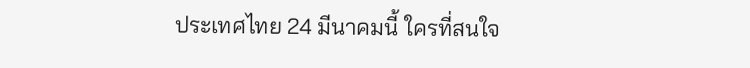ประเทศไทย 24 มีนาคมนี้ ใครที่สนใจ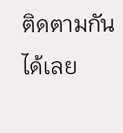ติดตามกันได้เลย